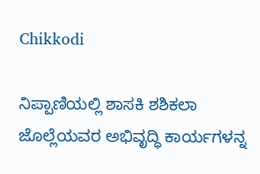Chikkodi

ನಿಪ್ಪಾಣಿಯಲ್ಲಿ ಶಾಸಕಿ ಶಶಿಕಲಾ ಜೊಲ್ಲೆಯವರ ಅಭಿವೃದ್ಧಿ ಕಾರ್ಯಗಳನ್ನ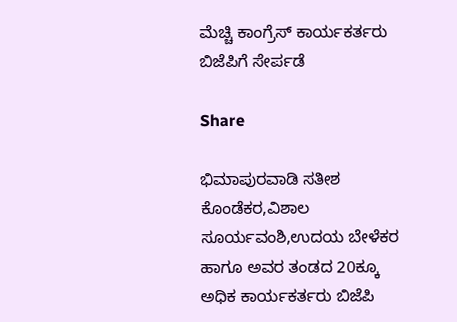ಮೆಚ್ಚಿ ಕಾಂಗ್ರೆಸ್ ಕಾರ್ಯಕರ್ತರು ಬಿಜೆಪಿಗೆ ಸೇರ್ಪಡೆ

Share

ಭಿಮಾಪುರವಾಡಿ ಸತೀಶ ಕೊಂಡೆಕರ,ವಿಶಾಲ ಸೂರ್ಯವಂಶಿ,ಉದಯ ಬೇಳೆಕರ ಹಾಗೂ ಅವರ ತಂಡದ 20ಕ್ಕೂ ಅಧಿಕ ಕಾರ್ಯಕರ್ತರು ಬಿಜೆಪಿ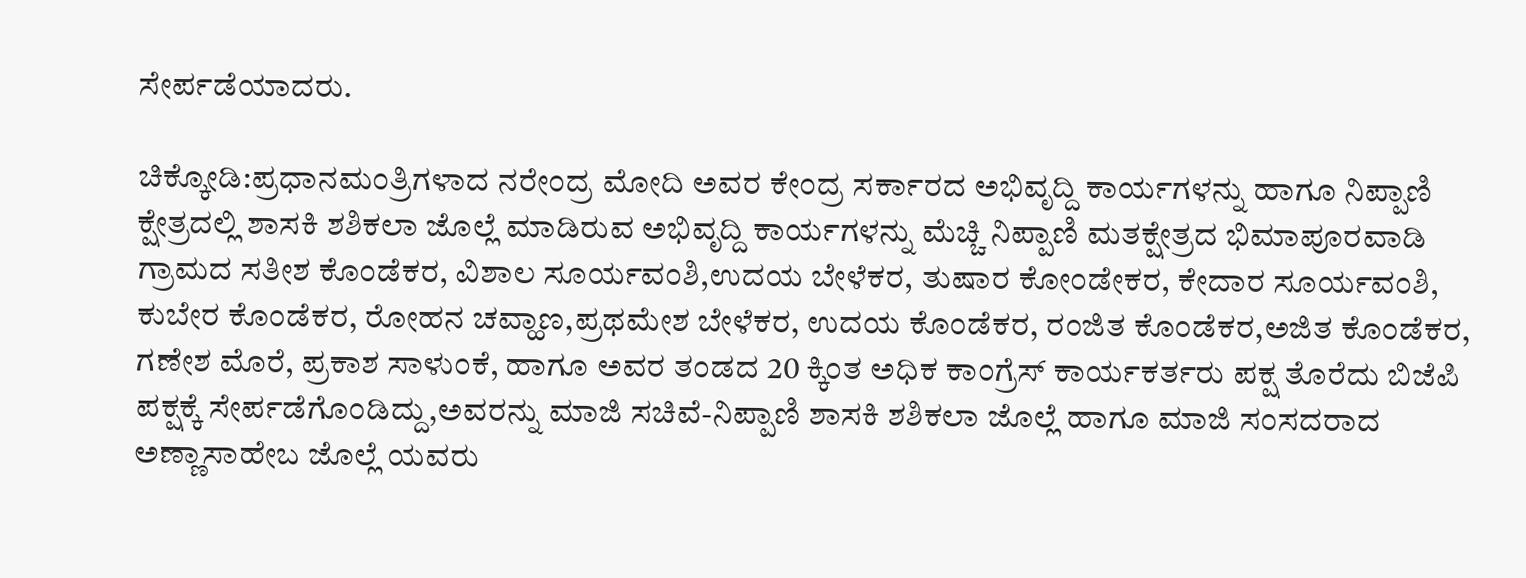ಸೇರ್ಪಡೆಯಾದರು.

ಚಿಕ್ಕೋಡಿ:ಪ್ರಧಾನಮಂತ್ರಿಗಳಾದ ನರೇಂದ್ರ ಮೋದಿ ಅವರ ಕೇಂದ್ರ ಸರ್ಕಾರದ ಅಭಿವೃದ್ದಿ ಕಾರ್ಯಗಳನ್ನು ಹಾಗೂ ನಿಪ್ಪಾಣಿ ಕ್ಷೇತ್ರದಲ್ಲಿ ಶಾಸಕಿ ಶಶಿಕಲಾ ಜೊಲ್ಲೆ ಮಾಡಿರುವ ಅಭಿವೃದ್ದಿ ಕಾರ್ಯಗಳನ್ನು ಮೆಚ್ಚಿ ನಿಪ್ಪಾಣಿ ಮತಕ್ಷೇತ್ರದ ಭಿಮಾಪೂರವಾಡಿ ಗ್ರಾಮದ ಸತೀಶ ಕೊಂಡೆಕರ, ವಿಶಾಲ ಸೂರ್ಯವಂಶಿ,ಉದಯ ಬೇಳೆಕರ, ತುಷಾರ ಕೋಂಡೇಕರ, ಕೇದಾರ ಸೂರ್ಯವಂಶಿ, ಕುಬೇರ ಕೊಂಡೆಕರ, ರೋಹನ ಚವ್ಹಾಣ,ಪ್ರಥಮೇಶ ಬೇಳೆಕರ, ಉದಯ ಕೊಂಡೆಕರ, ರಂಜಿತ ಕೊಂಡೆಕರ,ಅಜಿತ ಕೊಂಡೆಕರ, ಗಣೇಶ ಮೊರೆ, ಪ್ರಕಾಶ ಸಾಳುಂಕೆ, ಹಾಗೂ ಅವರ ತಂಡದ 20 ಕ್ಕಿಂತ ಅಧಿಕ ಕಾಂಗ್ರೆಸ್ ಕಾರ್ಯಕರ್ತರು ಪಕ್ಷ ತೊರೆದು ಬಿಜೆಪಿ ಪಕ್ಷಕ್ಕೆ ಸೇರ್ಪಡೆಗೊಂಡಿದ್ದು,ಅವರನ್ನು ಮಾಜಿ ಸಚಿವೆ‌-ನಿಪ್ಪಾಣಿ ಶಾಸಕಿ ಶಶಿಕಲಾ ಜೊಲ್ಲೆ ಹಾಗೂ ಮಾಜಿ ಸಂಸದರಾದ ಅಣ್ಣಾಸಾಹೇಬ ಜೊಲ್ಲೆ ಯವರು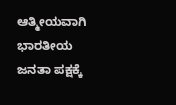ಆತ್ಮೀಯವಾಗಿ ಭಾರತೀಯ ಜನತಾ ಪಕ್ಷಕ್ಕೆ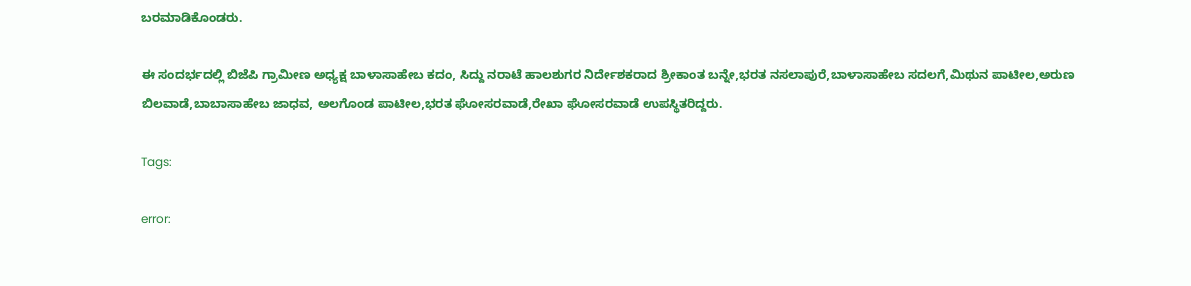ಬರಮಾಡಿಕೊಂಡರು.

ಈ ಸಂದರ್ಭದಲ್ಲಿ ಬಿಜೆಪಿ ಗ್ರಾಮೀಣ ಅಧ್ಯಕ್ಷ ಬಾಳಾಸಾಹೇಬ ಕದಂ, ಸಿದ್ದು ನರಾಟೆ ಹಾಲಶುಗರ ನಿರ್ದೇಶಕರಾದ ಶ್ರೀಕಾಂತ ಬನ್ನೇ,ಭರತ ನಸಲಾಪುರೆ,ಬಾಳಾಸಾಹೇಬ ಸದಲಗೆ,ಮಿಥುನ ಪಾಟೀಲ,ಅರುಣ ಬಿಲವಾಡೆ,ಬಾಬಾಸಾಹೇಬ ಜಾಧವ, ಅಲಗೊಂಡ ಪಾಟೀಲ,ಭರತ ಘೋಸರವಾಡೆ,ರೇಖಾ ಘೋಸರವಾಡೆ ಉಪಸ್ಥಿತರಿದ್ದರು.

Tags:

error: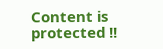Content is protected !!